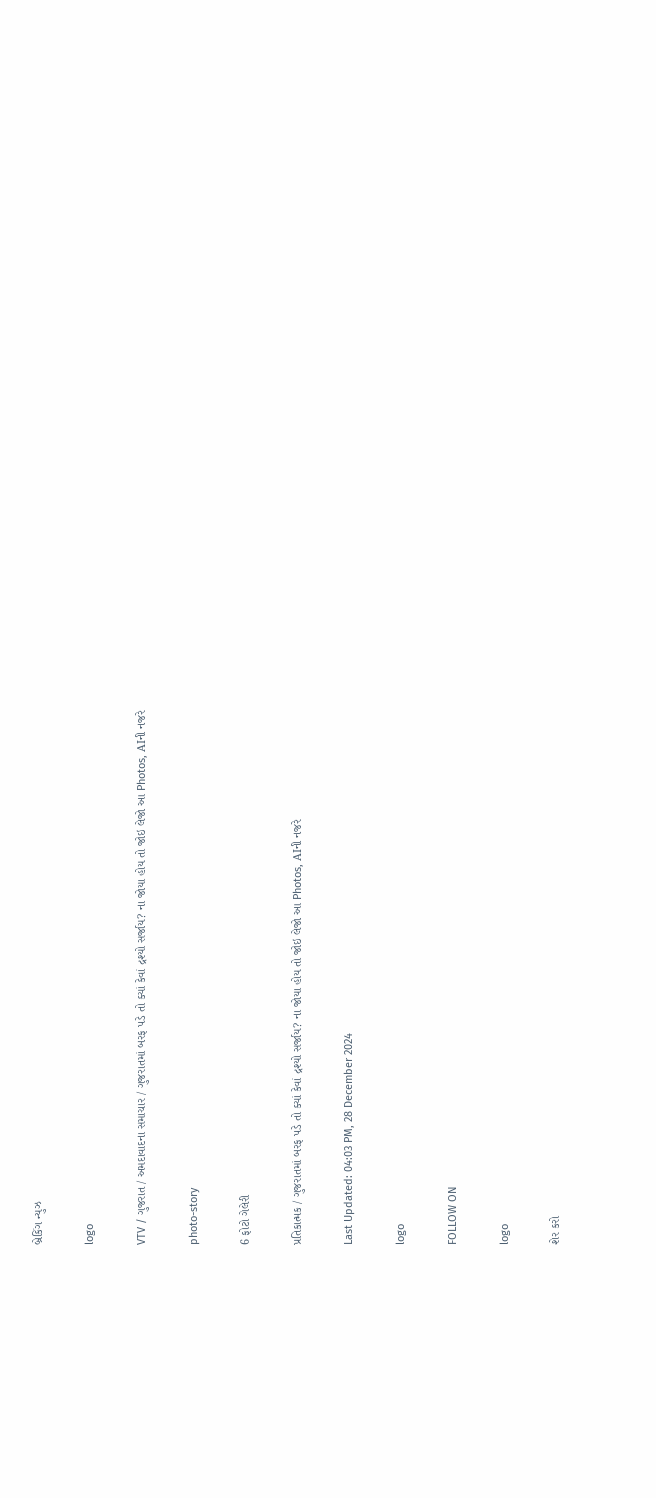બ્રેકિંગ ન્યુઝ

logo

VTV / ગુજરાત / અમદાવાદના સમાચાર / ગુજરાતમાં બરફ પડે તો ક્યાં કેવાં દ્રશ્યો સર્જાય? ના જોયા હોય તો જોઇ લેજો આ Photos, AIની નજરે

photo-story

6 ફોટો ગેલેરી

પ્રતિકાત્મક / ગુજરાતમાં બરફ પડે તો ક્યાં કેવાં દ્રશ્યો સર્જાય? ના જોયા હોય તો જોઇ લેજો આ Photos, AIની નજરે

Last Updated: 04:03 PM, 28 December 2024

logo

FOLLOW ON

logo

શેર કરો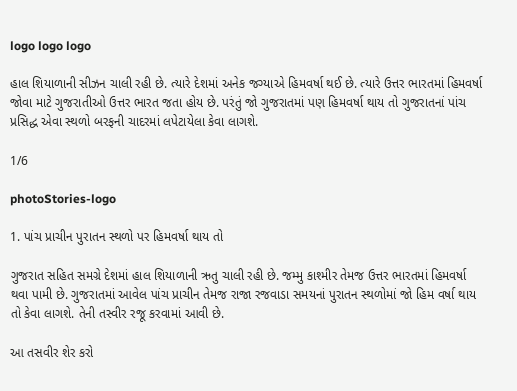logo logo logo

હાલ શિયાળાની સીઝન ચાલી રહી છે. ત્યારે દેશમાં અનેક જગ્યાએ હિમવર્ષા થઈ છે. ત્યારે ઉત્તર ભારતમાં હિમવર્ષા જોવા માટે ગુજરાતીઓ ઉત્તર ભારત જતા હોય છે. પરંતું જો ગુજરાતમાં પણ હિમવર્ષા થાય તો ગુજરાતનાં પાંચ પ્રસિદ્ધ એવા સ્થળો બરફની ચાદરમાં લપેટાયેલા કેવા લાગશે.

1/6

photoStories-logo

1. પાંચ પ્રાચીન પુરાતન સ્થળો પર હિમવર્ષા થાય તો

ગુજરાત સહિત સમગ્રે દેશમાં હાલ શિયાળાની ઋતુ ચાલી રહી છે. જમ્મુ કાશ્મીર તેમજ ઉત્તર ભારતમાં હિમવર્ષા થવા પામી છે. ગુજરાતમાં આવેલ પાંચ પ્રાચીન તેમજ રાજા રજવાડા સમયનાં પુરાતન સ્થળોમાં જો હિમ વર્ષા થાય તો કેવા લાગશે. તેની તસ્વીર રજૂ કરવામાં આવી છે.

આ તસવીર શેર કરો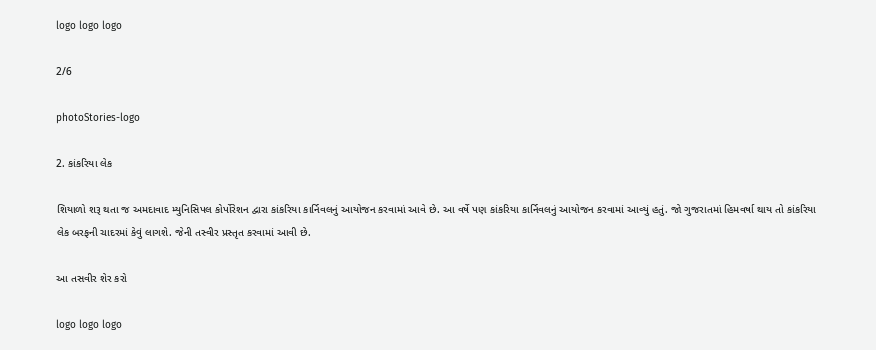logo logo logo

2/6

photoStories-logo

2. કાંકરિયા લેક

શિયાળો શરૂ થતા જ અમદાવાદ મ્યુનિસિપલ કોર્પોરેશન દ્વારા કાંકરિયા કાર્નિવલનું આયોજન કરવામાં આવે છે. આ વર્ષે પણ કાંકરિયા કાર્નિવલનું આયોજન કરવામાં આવ્યું હતું. જો ગુજરાતમાં હિમવર્ષા થાય તો કાંકરિયા લેક બરફની ચાદરમાં કેવું લાગશે. જેની તસ્વીર પ્રસ્તૃત કરવામાં આવી છે.

આ તસવીર શેર કરો

logo logo logo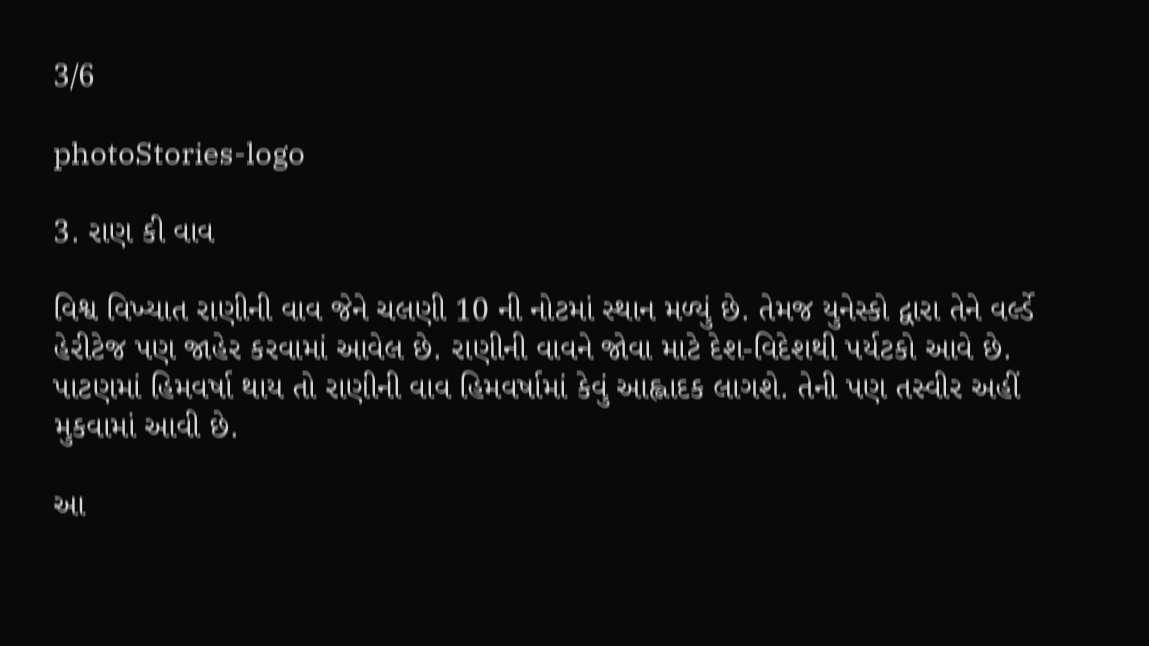3/6

photoStories-logo

3. રાણ કી વાવ

વિશ્વ વિખ્યાત રાણીની વાવ જેને ચલણી 10 ની નોટમાં સ્થાન મળ્યું છે. તેમજ યુનેસ્કો દ્વારા તેને વર્લ્ડે હેરીટેજ પણ જાહેર કરવામાં આવેલ છે. રાણીની વાવને જોવા માટે દેશ-વિદેશથી પર્યટકો આવે છે. પાટણમાં હિમવર્ષા થાય તો રાણીની વાવ હિમવર્ષામાં કેવું આહ્લાદક લાગશે. તેની પણ તસ્વીર અહીં મુકવામાં આવી છે.

આ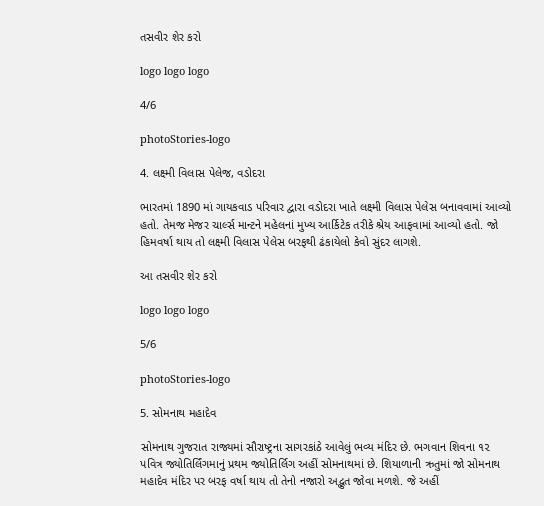તસવીર શેર કરો

logo logo logo

4/6

photoStories-logo

4. લક્ષ્મી વિલાસ પેલેજ, વડોદરા

ભારતમાં 1890 માં ગાયકવાડ પરિવાર દ્વારા વડોદરા ખાતે લક્ષ્મી વિલાસ પેલેસ બનાવવામાં આવ્યો હતો. તેમજ મેજર ચાર્લ્સ માન્ટને મહેલનાં મુખ્ય આર્કિટેક તરીકે શ્રેય આફવામાં આવ્યો હતો. જો હિમવર્ષા થાય તો લક્ષ્મી વિલાસ પેલેસ બરફથી ઢંકાયેલો કેવો સુંદર લાગશે.

આ તસવીર શેર કરો

logo logo logo

5/6

photoStories-logo

5. સોમનાથ મહાદેવ

સોમનાથ ગુજરાત રાજ્યમાં સૌરાષ્ટ્રના સાગરકાંઠે આવેલું ભવ્ય મંદિર છે. ભગવાન શિવના ૧૨ પવિત્ર જ્યોતિર્લિંગમાનું પ્રથમ જ્યોતિર્લિગ અહીં સોમનાથમાં છે. શિયાળાની ઋતુમાં જો સોમનાથ મહાદેવ મંદિર પર બરફ વર્ષા થાય તો તેનો નજારો અદ્ભુત જોવા મળશે. જે અહીં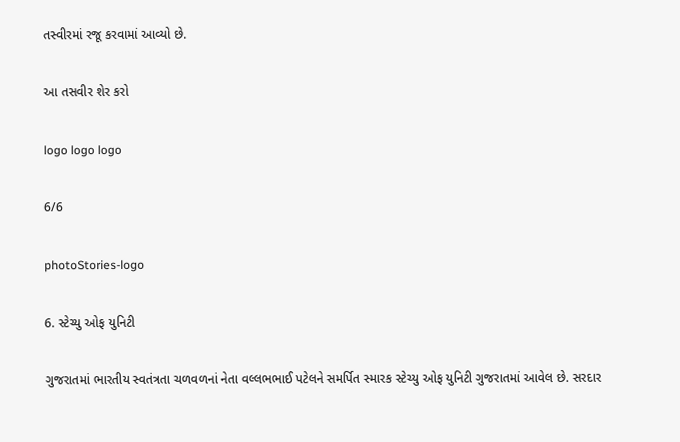તસ્વીરમાં રજૂ કરવામાં આવ્યો છે.

આ તસવીર શેર કરો

logo logo logo

6/6

photoStories-logo

6. સ્ટેચ્યુ ઓફ યુનિટી

ગુજરાતમાં ભારતીય સ્વતંત્રતા ચળવળનાં નેતા વલ્લભભાઈ પટેલને સમર્પિત સ્મારક સ્ટેચ્યુ ઓફ યુનિટી ગુજરાતમાં આવેલ છે. સરદાર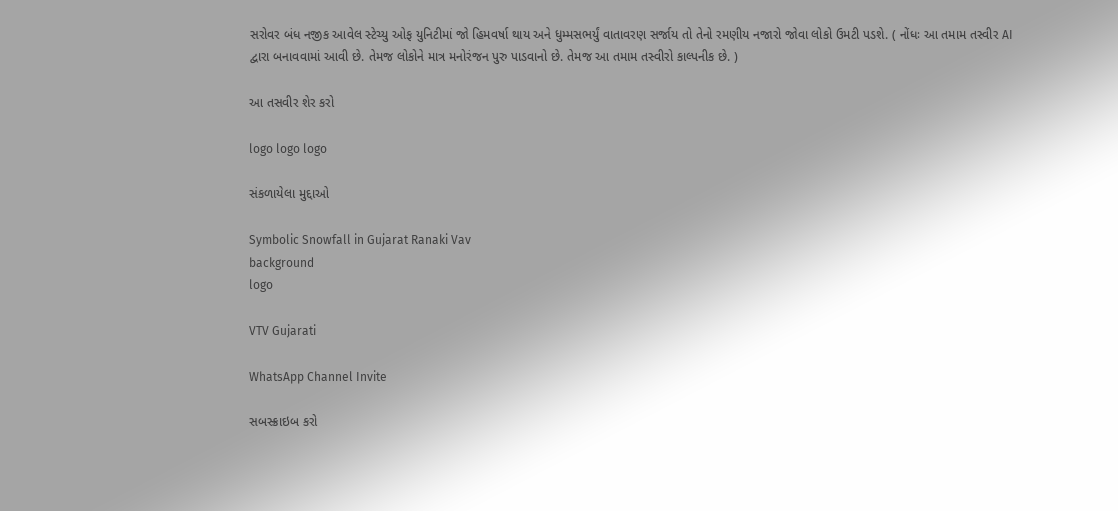સરોવર બંધ નજીક આવેલ સ્ટેચ્યુ ઓફ યુનિટીમાં જો હિમવર્ષા થાય અને ધુમ્મસભર્યું વાતાવરણ સર્જાય તો તેનો રમણીય નજારો જોવા લોકો ઉમટી પડશે. ( નોંધઃ આ તમામ તસ્વીર AI દ્વારા બનાવવામાં આવી છે. તેમજ લોકોને માત્ર મનોરંજન પુરુ પાડવાનો છે. તેમજ આ તમામ તસ્વીરો કાલ્પનીક છે. )

આ તસવીર શેર કરો

logo logo logo

સંકળાયેલા મુદ્દાઓ

Symbolic Snowfall in Gujarat Ranaki Vav
background
logo

VTV Gujarati

WhatsApp Channel Invite

સબસ્ક્રાઇબ કરો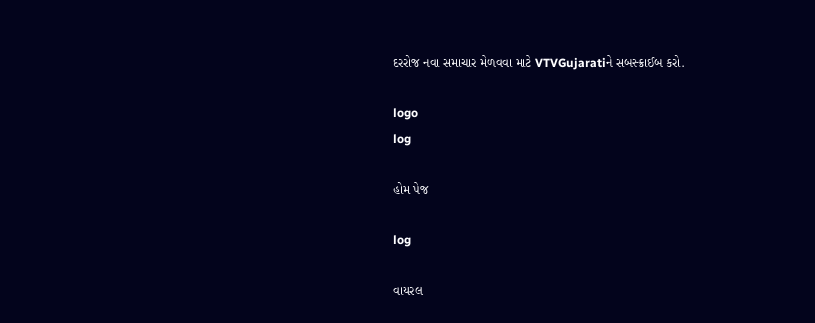દરરોજ નવા સમાચાર મેળવવા માટે VTVGujaratiને સબસ્ક્રાઈબ કરો.

logo
log

હોમ પેજ

log

વાયરલ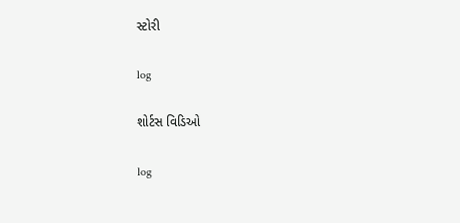સ્ટોરી

log

શોર્ટસ વિડિઓ

log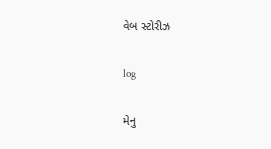વેબ સ્ટોરીઝ

log

મેનુ